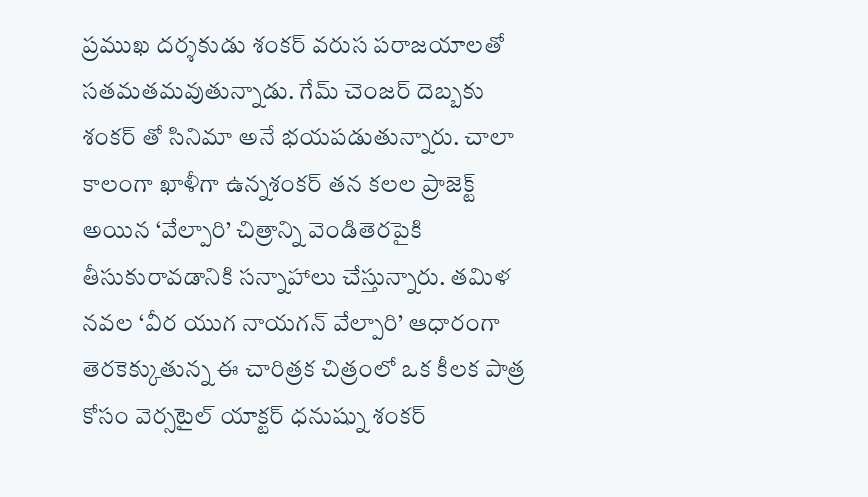ప్రముఖ దర్శకుడు శంకర్ వరుస పరాజయాలతో సతమతమవుతున్నాడు. గేమ్ చెంజర్ దెబ్బకు శంకర్ తో సినిమా అనే భయపడుతున్నారు. చాలా కాలంగా ఖాళీగా ఉన్నశంకర్ తన కలల ప్రాజెక్ట్ అయిన ‘వేల్పారి’ చిత్రాన్ని వెండితెరపైకి తీసుకురావడానికి సన్నాహాలు చేస్తున్నారు. తమిళ నవల ‘వీర యుగ నాయగన్ వేల్పారి’ ఆధారంగా తెరకెక్కుతున్న ఈ చారిత్రక చిత్రంలో ఒక కీలక పాత్ర కోసం వెర్సటైల్ యాక్టర్ ధనుష్ను శంకర్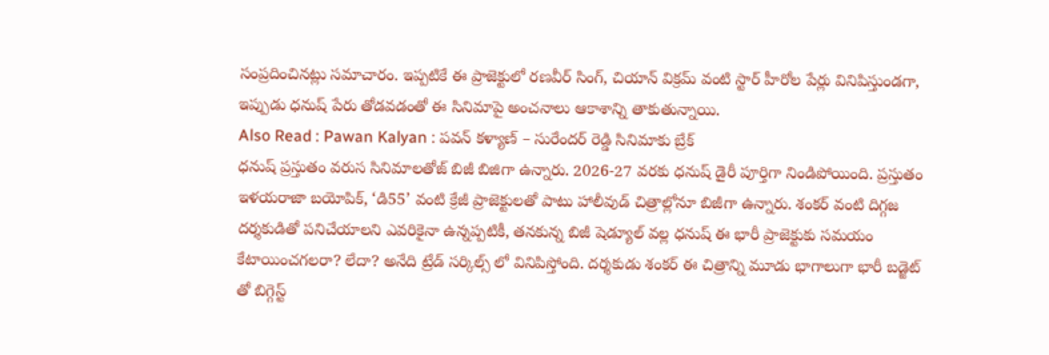సంప్రదించినట్లు సమాచారం. ఇప్పటికే ఈ ప్రాజెక్టులో రణవీర్ సింగ్, చియాన్ విక్రమ్ వంటి స్టార్ హీరోల పేర్లు వినిపిస్తుండగా, ఇప్పుడు ధనుష్ పేరు తోడవడంతో ఈ సినిమాపై అంచనాలు ఆకాశాన్ని తాకుతున్నాయి.
Also Read : Pawan Kalyan : పవన్ కళ్యాణ్ – సురేందర్ రెడ్డి సినిమాకు బ్రేక్
ధనుష్ ప్రస్తుతం వరుస సినిమాలతోజ్ బిజీ బిజిగా ఉన్నారు. 2026-27 వరకు ధనుష్ డైరీ పూర్తిగా నిండిపోయింది. ప్రస్తుతం ఇళయరాజా బయోపిక్, ‘డి55’ వంటి క్రేజీ ప్రాజెక్టులతో పాటు హాలీవుడ్ చిత్రాల్లోనూ బిజీగా ఉన్నారు. శంకర్ వంటి దిగ్గజ దర్శకుడితో పనిచేయాలని ఎవరికైనా ఉన్నప్పటికీ, తనకున్న బిజీ షెడ్యూల్ వల్ల ధనుష్ ఈ భారీ ప్రాజెక్టుకు సమయం కేటాయించగలరా? లేదా? అనేది ట్రేడ్ సర్కిల్స్ లో వినిపిస్తోంది. దర్శకుడు శంకర్ ఈ చిత్రాన్ని మూడు భాగాలుగా భారీ బడ్జెట్ తో బిగ్గెస్ట్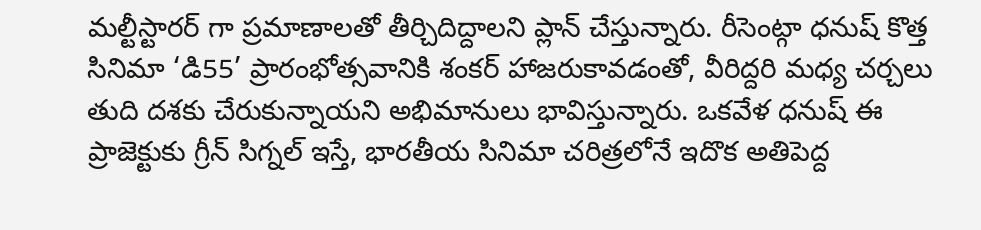మల్టీస్టారర్ గా ప్రమాణాలతో తీర్చిదిద్దాలని ప్లాన్ చేస్తున్నారు. రీసెంట్గా ధనుష్ కొత్త సినిమా ‘డి55’ ప్రారంభోత్సవానికి శంకర్ హాజరుకావడంతో, వీరిద్దరి మధ్య చర్చలు తుది దశకు చేరుకున్నాయని అభిమానులు భావిస్తున్నారు. ఒకవేళ ధనుష్ ఈ ప్రాజెక్టుకు గ్రీన్ సిగ్నల్ ఇస్తే, భారతీయ సినిమా చరిత్రలోనే ఇదొక అతిపెద్ద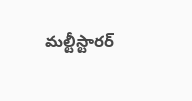మల్టీస్టారర్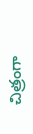చిత్రంగా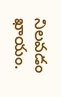నిలవడం ఖాయం.